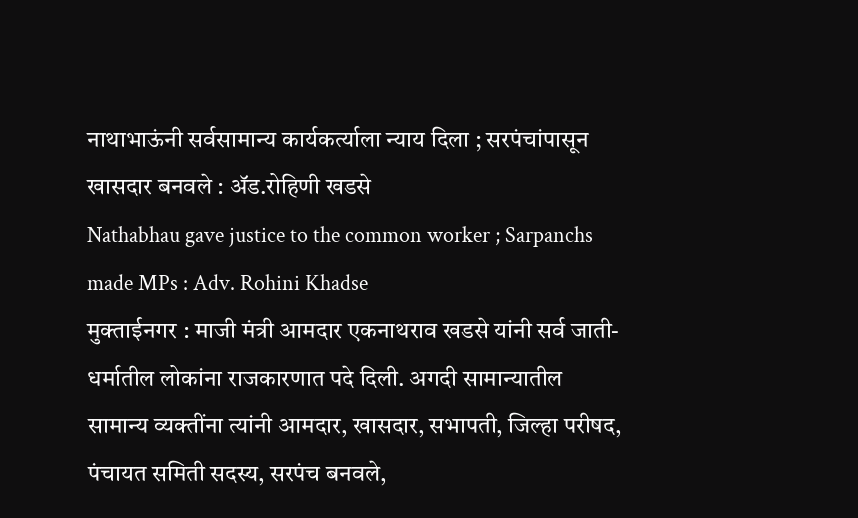नाथाभाऊंनी सर्वसामान्य कार्यकर्त्याला न्याय दिला ; सरपंचांपासून खासदार बनवले : ॲड.रोहिणी खडसे
Nathabhau gave justice to the common worker ; Sarpanchs made MPs : Adv. Rohini Khadse
मुक्ताईनगर : माजी मंत्री आमदार एकनाथराव खडसे यांनी सर्व जाती-धर्मातील लोकांना राजकारणात पदे दिली. अगदी सामान्यातील सामान्य व्यक्तींना त्यांनी आमदार, खासदार, सभापती, जिल्हा परीषद, पंचायत समिती सदस्य, सरपंच बनवले,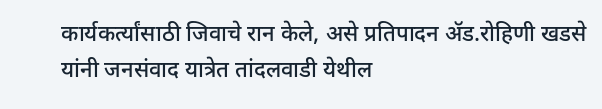कार्यकर्त्यांसाठी जिवाचे रान केले, असे प्रतिपादन ॲड.रोहिणी खडसे यांनी जनसंवाद यात्रेत तांदलवाडी येथील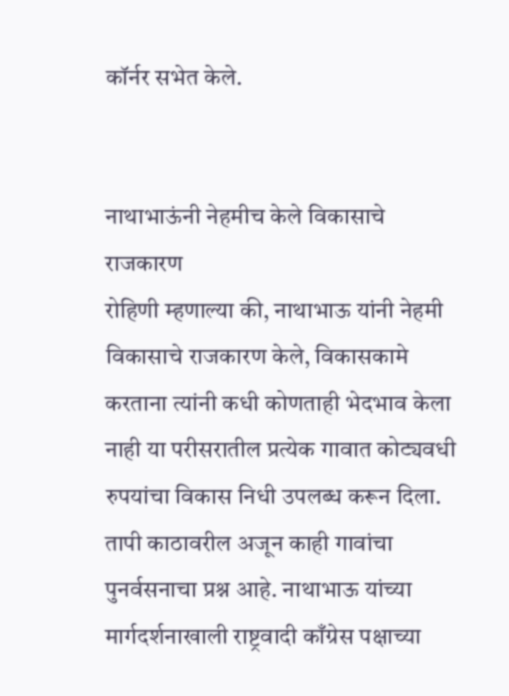कॉर्नर सभेत केले.


नाथाभाऊंनी नेहमीच केले विकासाचे राजकारण
रोहिणी म्हणाल्या की, नाथाभाऊ यांनी नेहमी विकासाचे राजकारण केले, विकासकामे करताना त्यांनी कधी कोणताही भेदभाव केला नाही या परीसरातील प्रत्येक गावात कोट्यवधी रुपयांचा विकास निधी उपलब्ध करून दिला. तापी काठावरील अजून काही गावांचा पुनर्वसनाचा प्रश्न आहे. नाथाभाऊ यांच्या मार्गदर्शनाखाली राष्ट्रवादी काँग्रेस पक्षाच्या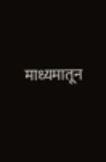माध्यमातून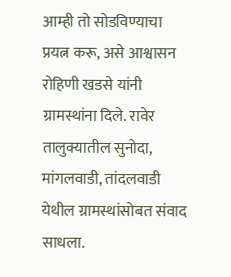आम्ही तो सोडविण्याचा प्रयत्न करू, असे आश्वासन रोहिणी खडसे यांनी ग्रामस्थांना दिले. रावेर तालुक्यातील सुनोदा, मांगलवाडी, तांदलवाडी येथील ग्रामस्थांसोबत संवाद साधला.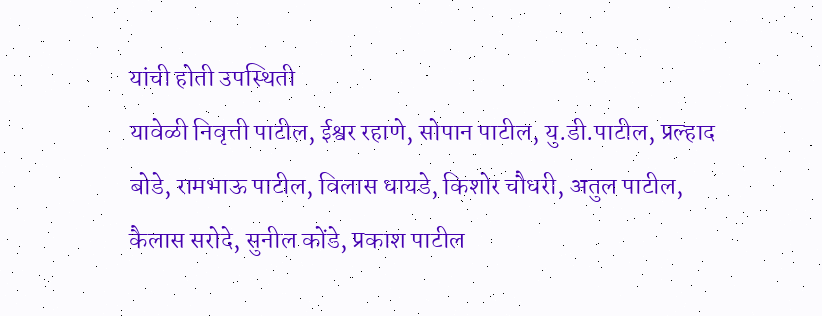यांची होती उपस्थिती
यावेळी निवृत्ती पाटील, ईश्वर रहाणे, सोपान पाटील, यु.डी.पाटील, प्रल्हाद बोडे, रामभाऊ पाटील, विलास धायडे, किशोर चौधरी, अतुल पाटील, कैलास सरोदे, सुनील कोंडे, प्रकाश पाटील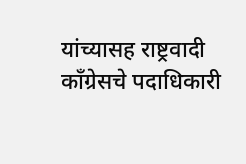यांच्यासह राष्ट्रवादी काँग्रेसचे पदाधिकारी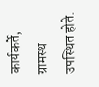कार्यकर्ते, ग्रामस्थ उपस्थित होते.